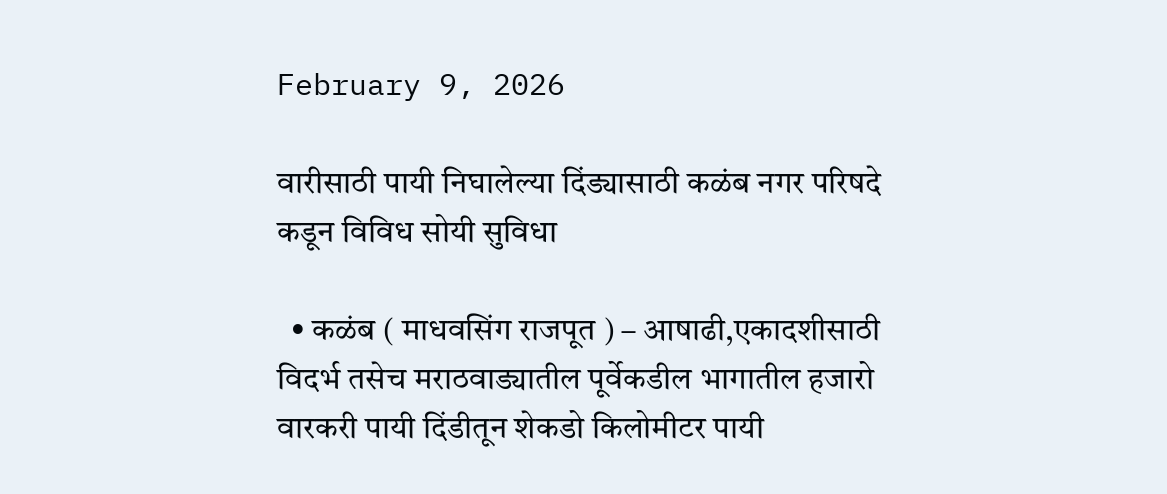February 9, 2026

वारीसाठी पायी निघालेल्या दिंड्यासाठी कळंब नगर परिषदे कडून विविध सोयी सुविधा

  • कळंब ( माधवसिंग राजपूत ) – आषाढी,एकादशीसाठी विदर्भ तसेच मराठवाड्यातील पूर्वेकडील भागातील हजारो वारकरी पायी दिंडीतून शेकडो किलोमीटर पायी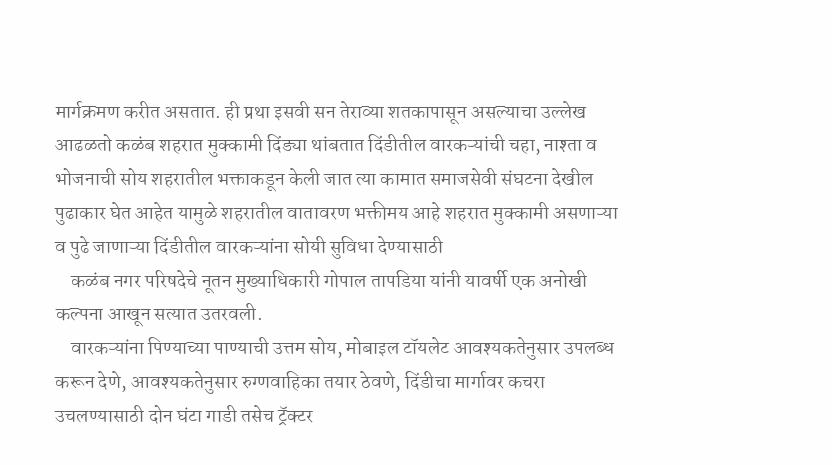मार्गक्रमण करीत असतात. ही प्रथा इसवी सन तेराव्या शतकापासून असल्याचा उल्लेख आढळतो कळंब शहरात मुक्कामी दिंड्या थांबतात दिंडीतील वारकऱ्यांची चहा, नाश्ता व भोजनाची सोय शहरातील भक्ताकडून केली जात त्या कामात समाजसेवी संघटना देखील पुढाकार घेत आहेत यामुळे शहरातील वातावरण भक्तीमय आहे शहरात मुक्कामी असणाऱ्या व पुढे जाणाऱ्या दिंडीतील वारकऱ्यांना सोयी सुविधा देण्यासाठी
    कळंब नगर परिषदेचे नूतन मुख्याधिकारी गोपाल तापडिया यांनी यावर्षी एक अनोखी कल्पना आखून सत्यात उतरवली.
    वारकऱ्यांना पिण्याच्या पाण्याची उत्तम सोय, मोबाइल टॉयलेट आवश्यकतेनुसार उपलब्ध करून देणे, आवश्यकतेनुसार रुग्णवाहिका तयार ठेवणे, दिंडीचा मार्गावर कचरा उचलण्यासाठी दोन घंटा गाडी तसेच ट्रॅक्टर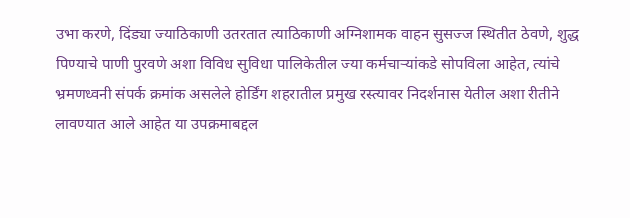उभा करणे, दिंड्या ज्याठिकाणी उतरतात त्याठिकाणी अग्निशामक वाहन सुसज्ज स्थितीत ठेवणे, शुद्ध पिण्याचे पाणी पुरवणे अशा विविध सुविधा पालिकेतील ज्या कर्मचाऱ्यांकडे सोपविला आहेत, त्यांचे भ्रमणध्वनी संपर्क क्रमांक असलेले होर्डिंग शहरातील प्रमुख रस्त्यावर निदर्शनास येतील अशा रीतीने लावण्यात आले आहेत या उपक्रमाबद्दल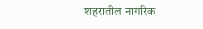शहरातील नागरिक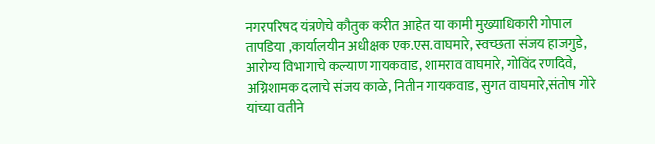नगरपरिषद यंत्रणेचे कौतुक करीत आहेत या कामी मुख्याधिकारी गोपाल तापडिया ,कार्यालयीन अधीक्षक एक.एस.वाघमारे, स्वच्छता संजय हाजगुडे, आरोग्य विभागाचे कल्याण गायकवाड, शामराव वाघमारे, गोविंद रणदिवे, अग्निशामक दलाचे संजय काळे, नितीन गायकवाड, सुगत वाघमारे,संतोष गोरे यांच्या वतीने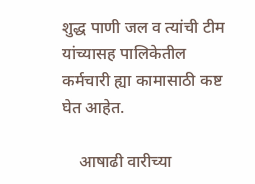शुद्ध पाणी जल व त्यांची टीम यांच्यासह पालिकेतील कर्मचारी ह्या कामासाठी कष्ट घेत आहेत.

    आषाढी वारीच्या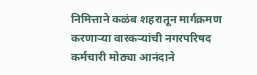निमित्ताने कळंब शहरातून मार्गक्रमण करणाऱ्या वारकऱ्यांची नगरपरिषद कर्मचारी मोठ्या आनंदाने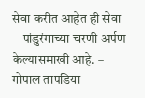सेवा करीत आहेत ही सेवा
    पांडुरंगाच्या चरणी अर्पण केल्यासमाखी आहे. – गोपाल तापडिया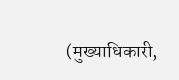(मुख्याधिकारी,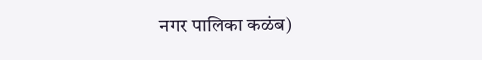नगर पालिका कळंब)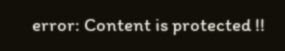error: Content is protected !!